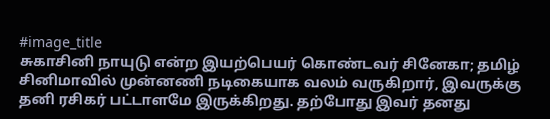#image_title
சுகாசினி நாயுடு என்ற இயற்பெயர் கொண்டவர் சினேகா; தமிழ் சினிமாவில் முன்னணி நடிகையாக வலம் வருகிறார், இவருக்கு தனி ரசிகர் பட்டாளமே இருக்கிறது. தற்போது இவர் தனது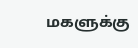மகளுக்கு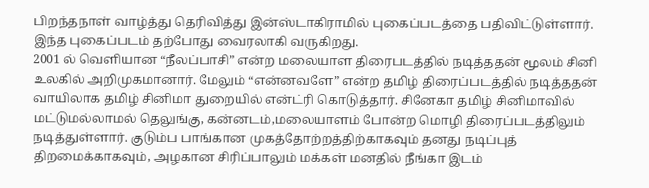பிறந்தநாள் வாழ்த்து தெரிவித்து இன்ஸ்டாகிராமில் புகைப்படத்தை பதிவிட்டுள்ளார். இந்த புகைப்படம் தற்போது வைரலாகி வருகிறது.
2001 ல் வெளியான “நீலப்பாசி” என்ற மலையாள திரைபடத்தில் நடித்ததன் மூலம் சினி உலகில் அறிமுகமானார். மேலும் “என்னவளே” என்ற தமிழ் திரைப்படத்தில் நடித்ததன் வாயிலாக தமிழ் சினிமா துறையில் என்ட்ரி கொடுத்தார். சினேகா தமிழ் சினிமாவில் மட்டுமல்லாமல் தெலுங்கு, கன்னடம்,மலையாளம் போன்ற மொழி திரைப்படத்திலும் நடித்துள்ளார். குடும்ப பாங்கான முகத்தோற்றத்திற்காகவும் தனது நடிப்புத் திறமைக்காகவும், அழகான சிரிப்பாலும் மக்கள் மனதில் நீங்கா இடம்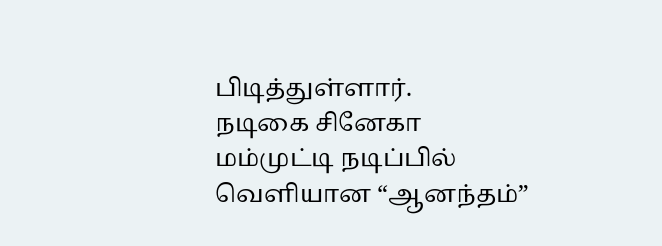பிடித்துள்ளார்.
நடிகை சினேகா மம்முட்டி நடிப்பில் வெளியான “ஆனந்தம்”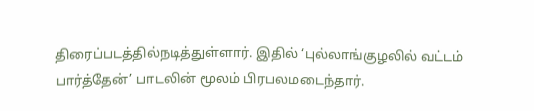திரைப்படத்தில்நடித்துள்ளார். இதில் ‘புல்லாங்குழலில் வட்டம் பார்த்தேன்’ பாடலின் மூலம் பிரபலமடைந்தார்.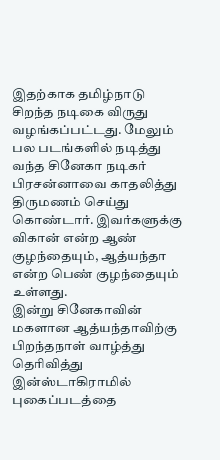இதற்காக தமிழ்நாடு சிறந்த நடிகை விருது வழங்கப்பட்டது. மேலும் பல படங்களில் நடித்து வந்த சினேகா நடிகர் பிரசன்னாவை காதலித்து திருமணம் செய்து கொண்டார். இவர்களுக்கு விகான் என்ற ஆண் குழந்தையும், ஆத்யந்தா என்ற பெண் குழந்தையும் உள்ளது.
இன்று சினேகாவின் மகளான ஆத்யந்தாவிற்கு பிறந்தநாள் வாழ்த்து தெரிவித்து இன்ஸ்டாகிராமில் புகைப்படத்தை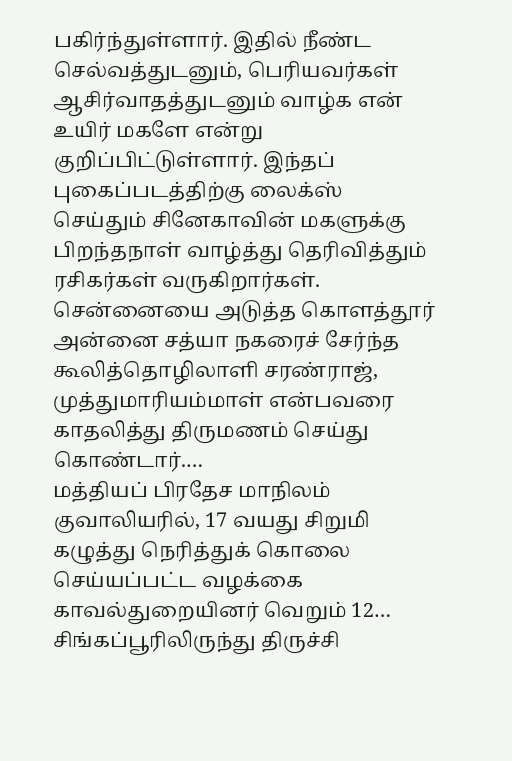பகிர்ந்துள்ளார். இதில் நீண்ட செல்வத்துடனும், பெரியவர்கள் ஆசிர்வாதத்துடனும் வாழ்க என் உயிர் மகளே என்று குறிப்பிட்டுள்ளார். இந்தப் புகைப்படத்திற்கு லைக்ஸ் செய்தும் சினேகாவின் மகளுக்கு பிறந்தநாள் வாழ்த்து தெரிவித்தும் ரசிகர்கள் வருகிறார்கள்.
சென்னையை அடுத்த கொளத்தூர் அன்னை சத்யா நகரைச் சேர்ந்த கூலித்தொழிலாளி சரண்ராஜ், முத்துமாரியம்மாள் என்பவரை காதலித்து திருமணம் செய்து கொண்டார்.…
மத்தியப் பிரதேச மாநிலம் குவாலியரில், 17 வயது சிறுமி கழுத்து நெரித்துக் கொலை செய்யப்பட்ட வழக்கை காவல்துறையினர் வெறும் 12…
சிங்கப்பூரிலிருந்து திருச்சி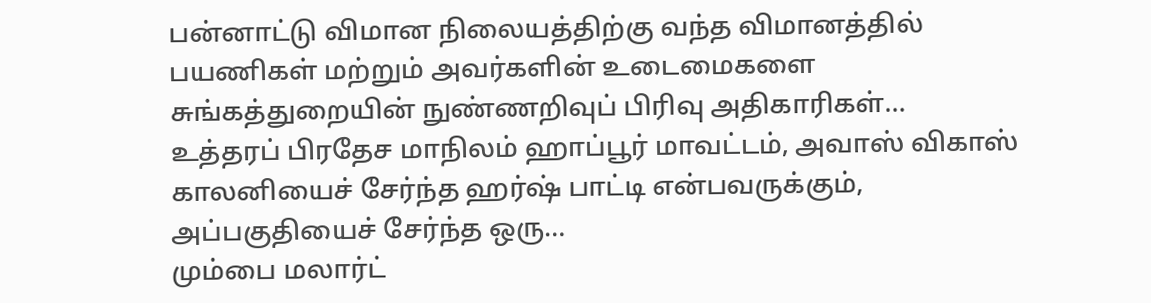பன்னாட்டு விமான நிலையத்திற்கு வந்த விமானத்தில் பயணிகள் மற்றும் அவர்களின் உடைமைகளை சுங்கத்துறையின் நுண்ணறிவுப் பிரிவு அதிகாரிகள்…
உத்தரப் பிரதேச மாநிலம் ஹாப்பூர் மாவட்டம், அவாஸ் விகாஸ் காலனியைச் சேர்ந்த ஹர்ஷ் பாட்டி என்பவருக்கும், அப்பகுதியைச் சேர்ந்த ஒரு…
மும்பை மலார்ட்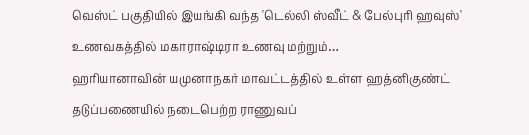வெஸ்ட் பகுதியில் இயங்கி வந்த 'டெல்லி ஸ்வீட் & பேல்புரி ஹவுஸ்' உணவகத்தில் மகாராஷ்டிரா உணவு மற்றும்…
ஹரியானாவின் யமுனாநகர் மாவட்டத்தில் உள்ள ஹத்னிகுண்ட் தடுப்பணையில் நடைபெற்ற ராணுவப்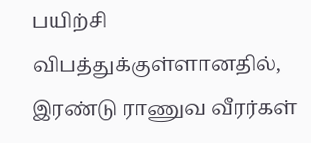பயிற்சி விபத்துக்குள்ளானதில், இரண்டு ராணுவ வீரர்கள்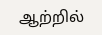ஆற்றில்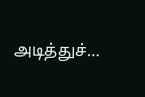அடித்துச்…